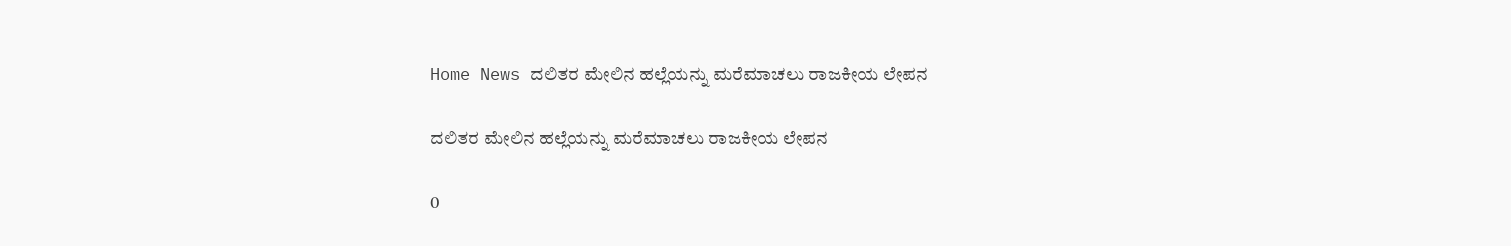Home News ದಲಿತರ ಮೇಲಿನ ಹಲ್ಲೆಯನ್ನು ಮರೆಮಾಚಲು ರಾಜಕೀಯ ಲೇಪನ

ದಲಿತರ ಮೇಲಿನ ಹಲ್ಲೆಯನ್ನು ಮರೆಮಾಚಲು ರಾಜಕೀಯ ಲೇಪನ

0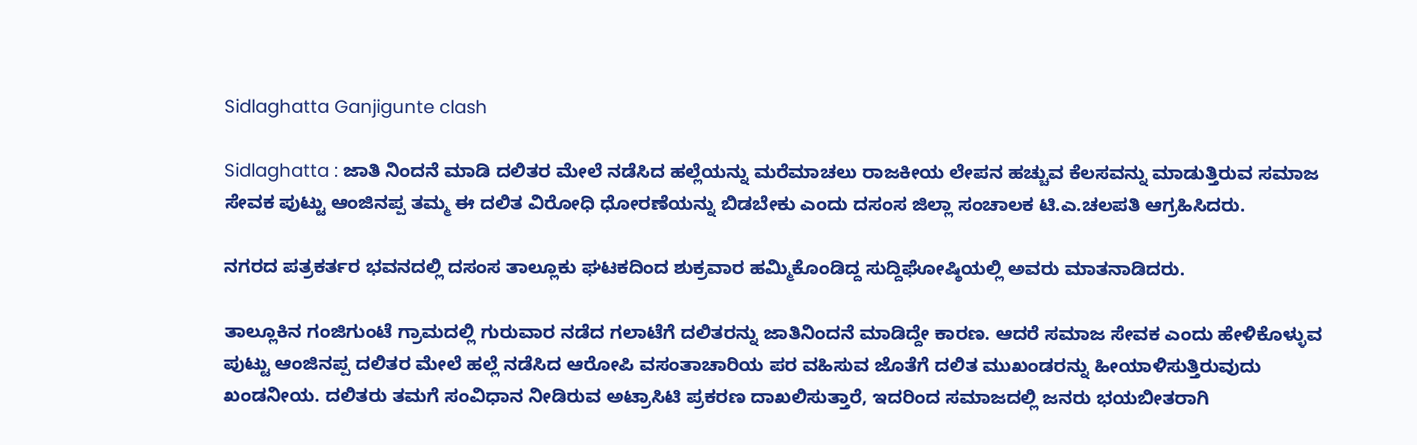Sidlaghatta Ganjigunte clash

Sidlaghatta : ಜಾತಿ ನಿಂದನೆ ಮಾಡಿ ದಲಿತರ ಮೇಲೆ ನಡೆಸಿದ ಹಲ್ಲೆಯನ್ನು ಮರೆಮಾಚಲು ರಾಜಕೀಯ ಲೇಪನ ಹಚ್ಚುವ ಕೆಲಸವನ್ನು ಮಾಡುತ್ತಿರುವ ಸಮಾಜ ಸೇವಕ ಪುಟ್ಟು ಆಂಜಿನಪ್ಪ ತಮ್ಮ ಈ ದಲಿತ ವಿರೋಧಿ ಧೋರಣೆಯನ್ನು ಬಿಡಬೇಕು ಎಂದು ದಸಂಸ ಜಿಲ್ಲಾ ಸಂಚಾಲಕ ಟಿ.ಎ.ಚಲಪತಿ ಆಗ್ರಹಿಸಿದರು.

ನಗರದ ಪತ್ರಕರ್ತರ ಭವನದಲ್ಲಿ ದಸಂಸ ತಾಲ್ಲೂಕು ಘಟಕದಿಂದ ಶುಕ್ರವಾರ ಹಮ್ಮಿಕೊಂಡಿದ್ದ ಸುದ್ದಿಘೋಷ್ಠಿಯಲ್ಲಿ ಅವರು ಮಾತನಾಡಿದರು.

ತಾಲ್ಲೂಕಿನ ಗಂಜಿಗುಂಟೆ ಗ್ರಾಮದಲ್ಲಿ ಗುರುವಾರ ನಡೆದ ಗಲಾಟೆಗೆ ದಲಿತರನ್ನು ಜಾತಿನಿಂದನೆ ಮಾಡಿದ್ದೇ ಕಾರಣ. ಆದರೆ ಸಮಾಜ ಸೇವಕ ಎಂದು ಹೇಳಿಕೊಳ್ಳುವ ಪುಟ್ಟು ಆಂಜಿನಪ್ಪ ದಲಿತರ ಮೇಲೆ ಹಲ್ಲೆ ನಡೆಸಿದ ಆರೋಪಿ ವಸಂತಾಚಾರಿಯ ಪರ ವಹಿಸುವ ಜೊತೆಗೆ ದಲಿತ ಮುಖಂಡರನ್ನು ಹೀಯಾಳಿಸುತ್ತಿರುವುದು ಖಂಡನೀಯ. ದಲಿತರು ತಮಗೆ ಸಂವಿಧಾನ ನೀಡಿರುವ ಅಟ್ರಾಸಿಟಿ ಪ್ರಕರಣ ದಾಖಲಿಸುತ್ತಾರೆ, ಇದರಿಂದ ಸಮಾಜದಲ್ಲಿ ಜನರು ಭಯಬೀತರಾಗಿ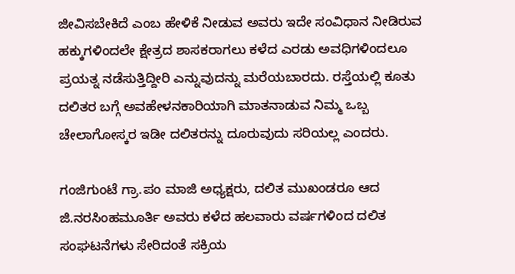ಜೀವಿಸಬೇಕಿದೆ ಎಂಬ ಹೇಳಿಕೆ ನೀಡುವ ಅವರು ಇದೇ ಸಂವಿಧಾನ ನೀಡಿರುವ ಹಕ್ಕುಗಳಿಂದಲೇ ಕ್ಷೇತ್ರದ ಶಾಸಕರಾಗಲು ಕಳೆದ ಎರಡು ಅವಧಿಗಳಿಂದಲೂ ಪ್ರಯತ್ನ ನಡೆಸುತ್ತಿದ್ದೀರಿ ಎನ್ನುವುದನ್ನು ಮರೆಯಬಾರದು. ರಸ್ತೆಯಲ್ಲಿ ಕೂತು ದಲಿತರ ಬಗ್ಗೆ ಅವಹೇಳನಕಾರಿಯಾಗಿ ಮಾತನಾಡುವ ನಿಮ್ಮ ಒಬ್ಬ ಚೇಲಾಗೋಸ್ಕರ ಇಡೀ ದಲಿತರನ್ನು ದೂರುವುದು ಸರಿಯಲ್ಲ ಎಂದರು.

ಗಂಜಿಗುಂಟೆ ಗ್ರಾ.ಪಂ ಮಾಜಿ ಅಧ್ಯಕ್ಷರು, ದಲಿತ ಮುಖಂಡರೂ ಆದ ಜಿ.ನರಸಿಂಹಮೂರ್ತಿ ಅವರು ಕಳೆದ ಹಲವಾರು ವರ್ಷಗಳಿಂದ ದಲಿತ ಸಂಘಟನೆಗಳು ಸೇರಿದಂತೆ ಸಕ್ರಿಯ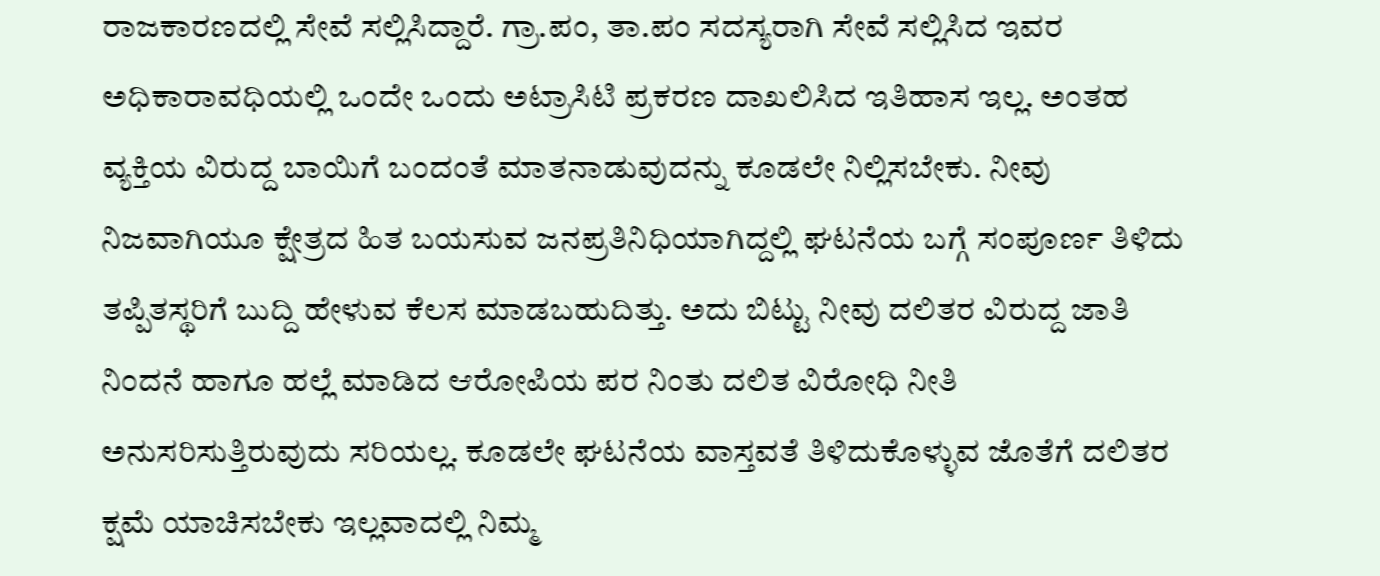ರಾಜಕಾರಣದಲ್ಲಿ ಸೇವೆ ಸಲ್ಲಿಸಿದ್ದಾರೆ. ಗ್ರಾ.ಪಂ, ತಾ.ಪಂ ಸದಸ್ಯರಾಗಿ ಸೇವೆ ಸಲ್ಲಿಸಿದ ಇವರ ಅಧಿಕಾರಾವಧಿಯಲ್ಲಿ ಒಂದೇ ಒಂದು ಅಟ್ರಾಸಿಟಿ ಪ್ರಕರಣ ದಾಖಲಿಸಿದ ಇತಿಹಾಸ ಇಲ್ಲ. ಅಂತಹ ವ್ಯಕ್ತಿಯ ವಿರುದ್ದ ಬಾಯಿಗೆ ಬಂದಂತೆ ಮಾತನಾಡುವುದನ್ನು ಕೂಡಲೇ ನಿಲ್ಲಿಸಬೇಕು. ನೀವು ನಿಜವಾಗಿಯೂ ಕ್ಷೇತ್ರದ ಹಿತ ಬಯಸುವ ಜನಪ್ರತಿನಿಧಿಯಾಗಿದ್ದಲ್ಲಿ ಘಟನೆಯ ಬಗ್ಗೆ ಸಂಪೂರ್ಣ ತಿಳಿದು ತಪ್ಪಿತಸ್ಥರಿಗೆ ಬುದ್ದಿ ಹೇಳುವ ಕೆಲಸ ಮಾಡಬಹುದಿತ್ತು. ಅದು ಬಿಟ್ಟು ನೀವು ದಲಿತರ ವಿರುದ್ದ ಜಾತಿ ನಿಂದನೆ ಹಾಗೂ ಹಲ್ಲೆ ಮಾಡಿದ ಆರೋಪಿಯ ಪರ ನಿಂತು ದಲಿತ ವಿರೋಧಿ ನೀತಿ ಅನುಸರಿಸುತ್ತಿರುವುದು ಸರಿಯಲ್ಲ. ಕೂಡಲೇ ಘಟನೆಯ ವಾಸ್ತವತೆ ತಿಳಿದುಕೊಳ್ಳುವ ಜೊತೆಗೆ ದಲಿತರ ಕ್ಷಮೆ ಯಾಚಿಸಬೇಕು ಇಲ್ಲವಾದಲ್ಲಿ ನಿಮ್ಮ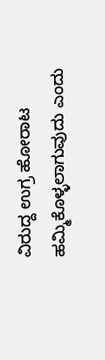ವಿರುದ್ದ ಉಗ್ರ ಹೋರಾಟ ಹಮ್ಮಿಕೊಳ್ಳಲಾಗುವುದು ಎಂದು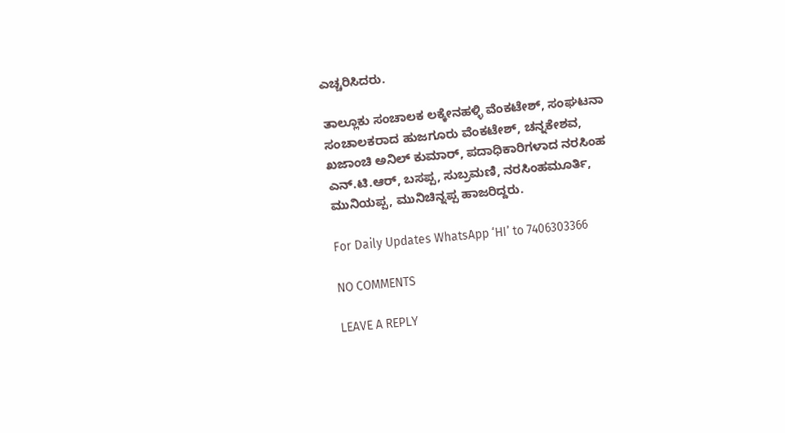ಎಚ್ಚರಿಸಿದರು.

ತಾಲ್ಲೂಕು ಸಂಚಾಲಕ ಲಕ್ಕೇನಹಳ್ಳಿ ವೆಂಕಟೇಶ್, ಸಂಘಟನಾ ಸಂಚಾಲಕರಾದ ಹುಜಗೂರು ವೆಂಕಟೇಶ್, ಚನ್ನಕೇಶವ, ಖಜಾಂಚಿ ಅನಿಲ್‌ ಕುಮಾರ್, ಪದಾಧಿಕಾರಿಗಳಾದ ನರಸಿಂಹ ಎನ್.ಟಿ.ಆರ್, ಬಸಪ್ಪ, ಸುಬ್ರಮಣಿ, ನರಸಿಂಹಮೂರ್ತಿ, ಮುನಿಯಪ್ಪ, ಮುನಿಚಿನ್ನಪ್ಪ ಹಾಜರಿದ್ದರು.

For Daily Updates WhatsApp ‘HI’ to 7406303366

NO COMMENTS

LEAVE A REPLY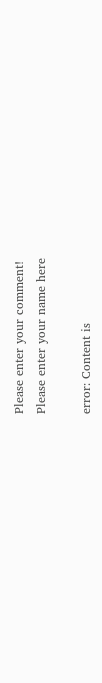Please enter your comment!
Please enter your name here

error: Content is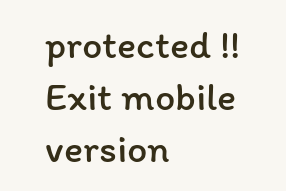protected !!
Exit mobile version